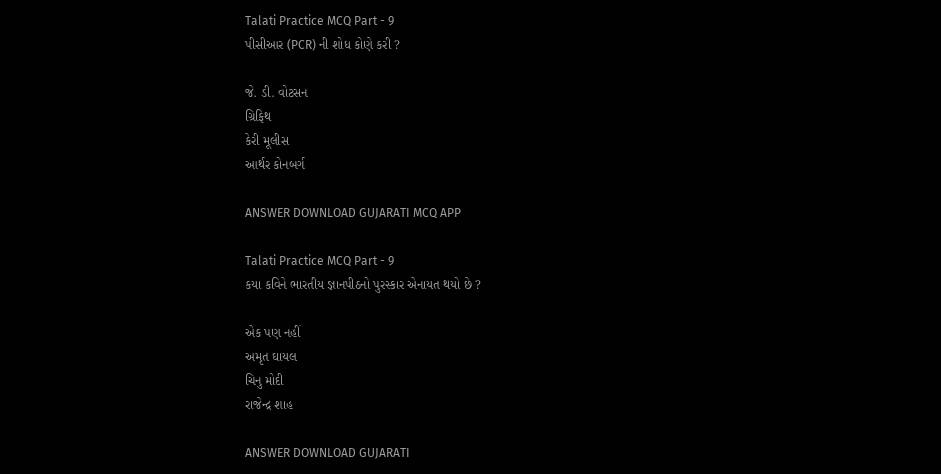Talati Practice MCQ Part - 9
પીસીઆર (PCR) ની શોધ કોણે કરી ?

જે. ડી. વોટસન
ગ્રિફિથ
કેરી મૂલીસ
આર્થર કોનબર્ગ

ANSWER DOWNLOAD GUJARATI MCQ APP

Talati Practice MCQ Part - 9
કયા કવિને ભારતીય જ્ઞાનપીઠનો પુરસ્કાર એનાયત થયો છે ?

એક પણ નહીં
અમૃત ઘાયલ
ચિનુ મોદી
રાજેન્દ્ર શાહ

ANSWER DOWNLOAD GUJARATI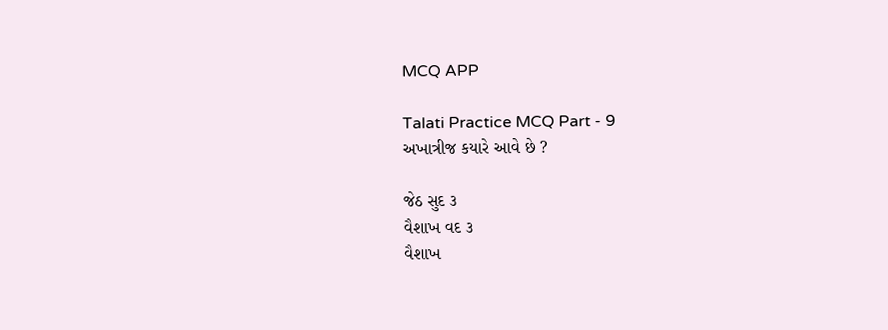MCQ APP

Talati Practice MCQ Part - 9
અખાત્રીજ કયારે આવે છે ?

જેઠ સુદ ૩
વૈશાખ વદ ૩
વૈશાખ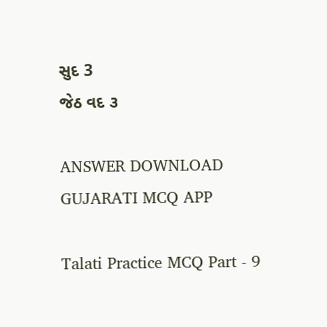સુદ 3
જેઠ વદ ૩

ANSWER DOWNLOAD GUJARATI MCQ APP

Talati Practice MCQ Part - 9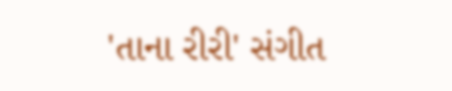'તાના રીરી' સંગીત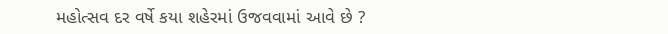મહોત્સવ દર વર્ષે કયા શહેરમાં ઉજવવામાં આવે છે ?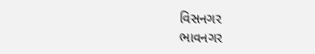વિસનગર
ભાવનગર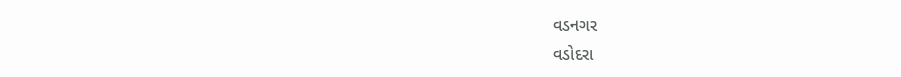વડનગર
વડોદરા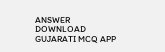ANSWER DOWNLOAD GUJARATI MCQ APP